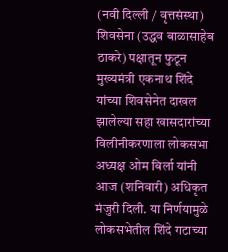(नवी दिल्ली / वृत्तसंस्था)
शिवसेना (उद्धव बाळासाहेब ठाकरे) पक्षातून फुटून मुख्यमंत्री एकनाथ शिंदे यांच्या शिवसेनेत दाखल झालेल्या सहा खासदारांच्या विलीनीकरणाला लोकसभा अध्यक्ष ओम बिर्ला यांनी आज (शनिवारी) अधिकृत मंजुरी दिली. या निर्णयामुळे लोकसभेतील शिंदे गटाच्या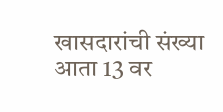खासदारांची संख्या आता 13 वर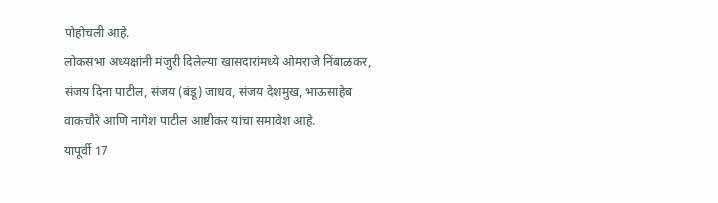पोहोचली आहे.
लोकसभा अध्यक्षांनी मंजुरी दिलेल्या खासदारांमध्ये ओमराजे निंबाळकर, संजय दिना पाटील, संजय (बंडू) जाधव, संजय देशमुख, भाऊसाहेब वाकचौरे आणि नागेश पाटील आष्टीकर यांचा समावेश आहे.
यापूर्वी 17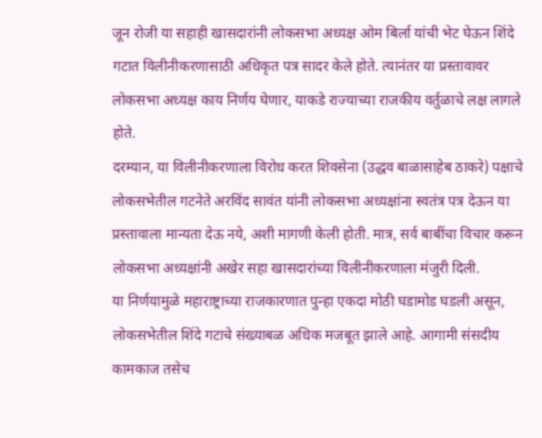जून रोजी या सहाही खासदारांनी लोकसभा अध्यक्ष ओम बिर्ला यांची भेट घेऊन शिंदे गटात विलीनीकरणासाठी अधिकृत पत्र सादर केले होते. त्यानंतर या प्रस्तावावर लोकसभा अध्यक्ष काय निर्णय घेणार, याकडे राज्याच्या राजकीय वर्तुळाचे लक्ष लागले होते.
दरम्यान, या विलीनीकरणाला विरोध करत शिवसेना (उद्धव बाळासाहेब ठाकरे) पक्षाचे लोकसभेतील गटनेते अरविंद सावंत यांनी लोकसभा अध्यक्षांना स्वतंत्र पत्र देऊन या प्रस्तावाला मान्यता देऊ नये, अशी मागणी केली होती. मात्र, सर्व बाबींचा विचार करून लोकसभा अध्यक्षांनी अखेर सहा खासदारांच्या विलीनीकरणाला मंजुरी दिली.
या निर्णयामुळे महाराष्ट्राच्या राजकारणात पुन्हा एकदा मोठी घडामोड घडली असून, लोकसभेतील शिंदे गटाचे संख्याबळ अधिक मजबूत झाले आहे. आगामी संसदीय कामकाज तसेच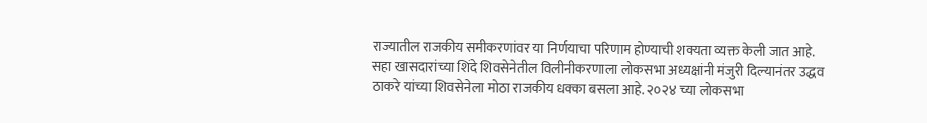राज्यातील राजकीय समीकरणांवर या निर्णयाचा परिणाम होण्याची शक्यता व्यक्त केली जात आहे.
सहा खासदारांच्या शिंदे शिवसेनेतील विलीनीकरणाला लोकसभा अध्यक्षांनी मंजुरी दिल्यानंतर उद्धव ठाकरे यांच्या शिवसेनेला मोठा राजकीय धक्का बसला आहे. २०२४ च्या लोकसभा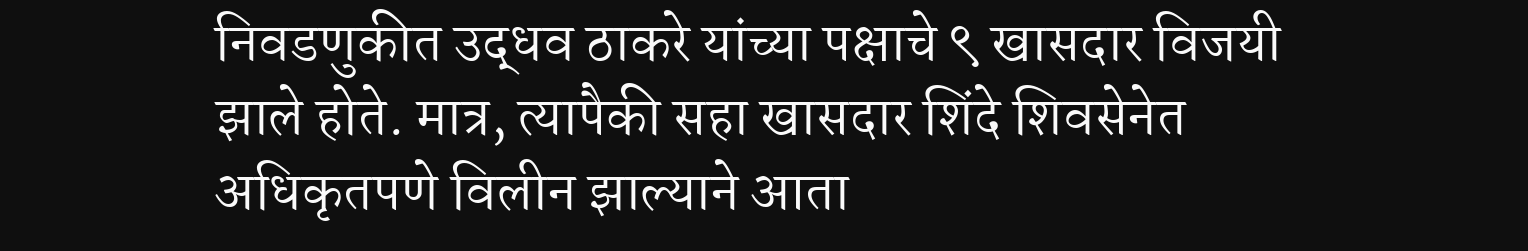निवडणुकीत उद्धव ठाकरे यांच्या पक्षाचे ९ खासदार विजयी झाले होते. मात्र, त्यापैकी सहा खासदार शिंदे शिवसेनेत अधिकृतपणे विलीन झाल्याने आता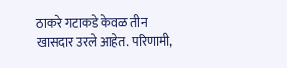ठाकरे गटाकडे केवळ तीन खासदार उरले आहेत. परिणामी,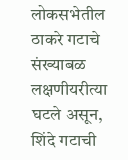लोकसभेतील ठाकरे गटाचे संख्याबळ लक्षणीयरीत्या घटले असून, शिंदे गटाची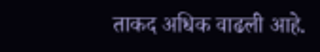ताकद अधिक वाढली आहे.